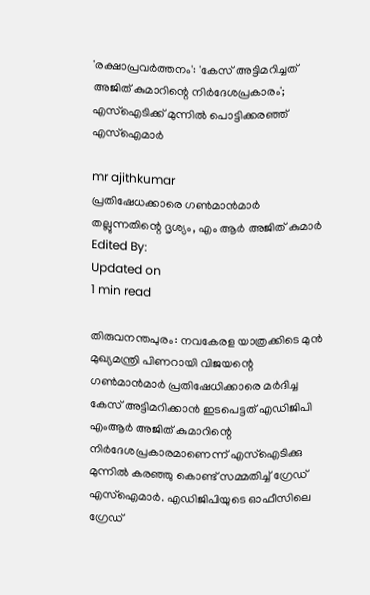'രക്ഷാപ്രവര്‍ത്തനം': 'കേസ് അട്ടിമറിച്ചത് അജിത് കുമാറിന്റെ നിര്‍ദേശപ്രകാരം'; എസ്‌ഐടിക്ക് മുന്നില്‍ പൊട്ടിക്കരഞ്ഞ് എസ്‌ഐമാര്‍

mr ajithkumar
പ്രതിഷേധക്കാരെ ഗണ്‍മാന്‍മാര്‍ തല്ലുന്നതിന്റെ ദൃശ്യം, എം ആര്‍ അജിത് കുമാര്‍
Edited By:
Updated on
1 min read

തിരുവനന്തപുരം: നവകേരള യാത്രക്കിടെ മുന്‍ മുഖ്യമന്ത്രി പിണറായി വിജയന്റെ ഗണ്‍മാന്‍മാര്‍ പ്രതിഷേധിക്കാരെ മര്‍ദിച്ച കേസ് അട്ടിമറിക്കാന്‍ ഇടപെട്ടത് എഡിജിപി എംആര്‍ അജിത് കുമാറിന്റെ നിര്‍ദേശപ്രകാരമാണെന്ന് എസ്ഐടിക്കു മുന്നില്‍ കരഞ്ഞു കൊണ്ട് സമ്മതിച്ച് ഗ്രേഡ് എസ്ഐമാര്‍. എഡിജിപിയുടെ ഓഫീസിലെ ഗ്രേഡ്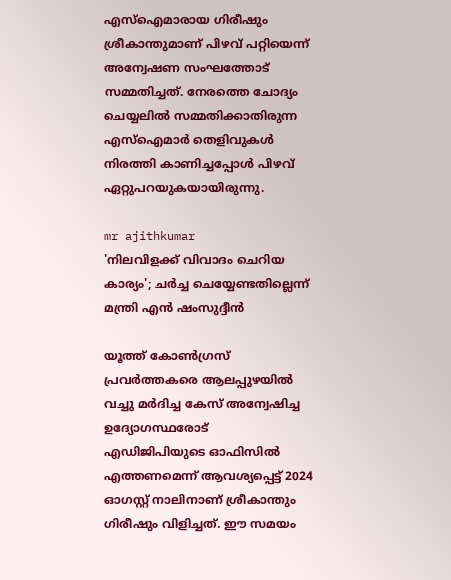എസ്ഐമാരായ ഗിരീഷും ശ്രീകാന്തുമാണ് പിഴവ് പറ്റിയെന്ന് അന്വേഷണ സംഘത്തോട് സമ്മതിച്ചത്. നേരത്തെ ചോദ്യം ചെയ്യലില്‍ സമ്മതിക്കാതിരുന്ന എസ്ഐമാര്‍ തെളിവുകള്‍ നിരത്തി കാണിച്ചപ്പോള്‍ പിഴവ് ഏറ്റുപറയുകയായിരുന്നു.

mr ajithkumar
'നിലവിളക്ക് വിവാദം ചെറിയ കാര്യം'; ചര്‍ച്ച ചെയ്യേണ്ടതില്ലെന്ന് മന്ത്രി എന്‍ ഷംസുദ്ദീന്‍

യൂത്ത് കോണ്‍ഗ്രസ് പ്രവര്‍ത്തകരെ ആലപ്പുഴയില്‍ വച്ചു മര്‍ദിച്ച കേസ് അന്വേഷിച്ച ഉദ്യോഗസ്ഥരോട് എഡിജിപിയുടെ ഓഫിസില്‍ എത്തണമെന്ന് ആവശ്യപ്പെട്ട് 2024 ഓഗസ്റ്റ് നാലിനാണ് ശ്രീകാന്തും ഗിരീഷും വിളിച്ചത്. ഈ സമയം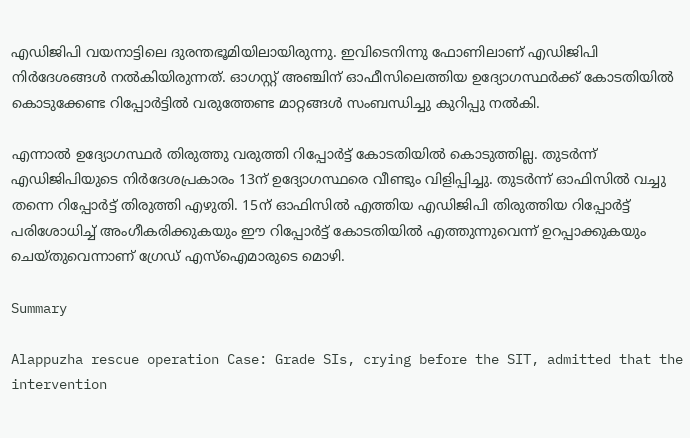എഡിജിപി വയനാട്ടിലെ ദുരന്തഭൂമിയിലായിരുന്നു. ഇവിടെനിന്നു ഫോണിലാണ് എഡിജിപി നിര്‍ദേശങ്ങള്‍ നല്‍കിയിരുന്നത്. ഓഗസ്റ്റ് അഞ്ചിന് ഓഫീസിലെത്തിയ ഉദ്യോഗസ്ഥര്‍ക്ക് കോടതിയില്‍ കൊടുക്കേണ്ട റിപ്പോര്‍ട്ടില്‍ വരുത്തേണ്ട മാറ്റങ്ങള്‍ സംബന്ധിച്ചു കുറിപ്പു നല്‍കി.

എന്നാല്‍ ഉദ്യോഗസ്ഥര്‍ തിരുത്തു വരുത്തി റിപ്പോര്‍ട്ട് കോടതിയില്‍ കൊടുത്തില്ല. തുടര്‍ന്ന് എഡിജിപിയുടെ നിര്‍ദേശപ്രകാരം 13ന് ഉദ്യോഗസ്ഥരെ വീണ്ടും വിളിപ്പിച്ചു. തുടര്‍ന്ന് ഓഫിസില്‍ വച്ചു തന്നെ റിപ്പോര്‍ട്ട് തിരുത്തി എഴുതി. 15ന് ഓഫിസില്‍ എത്തിയ എഡിജിപി തിരുത്തിയ റിപ്പോര്‍ട്ട് പരിശോധിച്ച് അംഗീകരിക്കുകയും ഈ റിപ്പോര്‍ട്ട് കോടതിയില്‍ എത്തുന്നുവെന്ന് ഉറപ്പാക്കുകയും ചെയ്തുവെന്നാണ് ഗ്രേഡ് എസ്ഐമാരുടെ മൊഴി.

Summary

Alappuzha rescue operation Case: Grade SIs, crying before the SIT, admitted that the intervention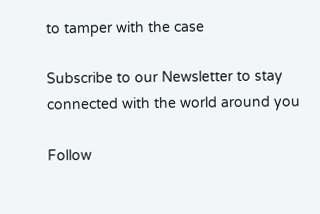to tamper with the case

Subscribe to our Newsletter to stay connected with the world around you

Follow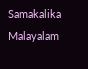Samakalika Malayalam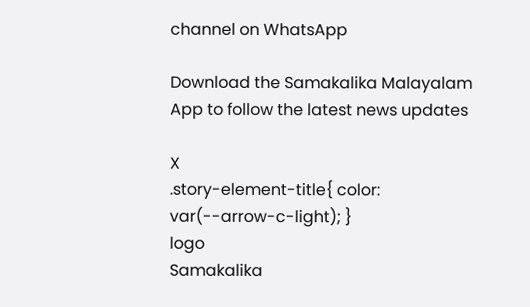channel on WhatsApp

Download the Samakalika Malayalam App to follow the latest news updates

X
.story-element-title{ color: var(--arrow-c-light); }
logo
Samakalika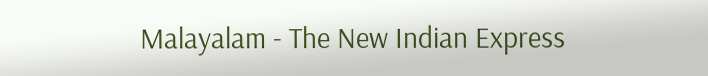Malayalam - The New Indian Express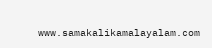www.samakalikamalayalam.com